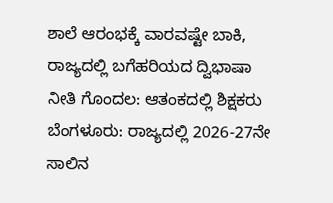ಶಾಲೆ ಆರಂಭಕ್ಕೆ ವಾರವಷ್ಟೇ ಬಾಕಿ, ರಾಜ್ಯದಲ್ಲಿ ಬಗೆಹರಿಯದ ದ್ವಿಭಾಷಾ ನೀತಿ ಗೊಂದಲ: ಆತಂಕದಲ್ಲಿ ಶಿಕ್ಷಕರು
ಬೆಂಗಳೂರು: ರಾಜ್ಯದಲ್ಲಿ 2026-27ನೇ ಸಾಲಿನ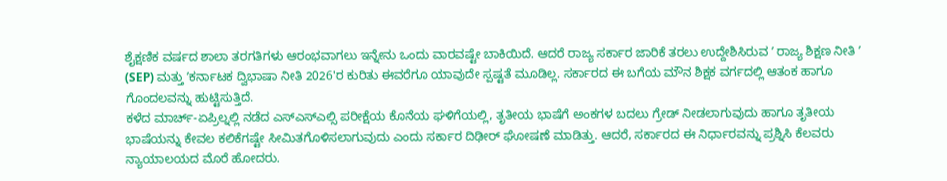ಶೈಕ್ಷಣಿಕ ವರ್ಷದ ಶಾಲಾ ತರಗತಿಗಳು ಆರಂಭವಾಗಲು ಇನ್ನೇನು ಒಂದು ವಾರವಷ್ಟೇ ಬಾಕಿಯಿದೆ. ಆದರೆ ರಾಜ್ಯ ಸರ್ಕಾರ ಜಾರಿಕೆ ತರಲು ಉದ್ದೇಶಿಸಿರುವ ʼ ರಾಜ್ಯ ಶಿಕ್ಷಣ ನೀತಿ ʼ (SEP) ಮತ್ತು ʼಕರ್ನಾಟಕ ದ್ವಿಭಾಷಾ ನೀತಿ 2026'ರ ಕುರಿತು ಈವರೆಗೂ ಯಾವುದೇ ಸ್ಪಷ್ಟತೆ ಮೂಡಿಲ್ಲ. ಸರ್ಕಾರದ ಈ ಬಗೆಯ ಮೌನ ಶಿಕ್ಷಕ ವರ್ಗದಲ್ಲಿ ಆತಂಕ ಹಾಗೂ ಗೊಂದಲವನ್ನು ಹುಟ್ಟಿಸುತ್ತಿದೆ.
ಕಳೆದ ಮಾರ್ಚ್-ಏಪ್ರಿಲ್ನಲ್ಲಿ ನಡೆದ ಎಸ್ಎಸ್ಎಲ್ಸಿ ಪರೀಕ್ಷೆಯ ಕೊನೆಯ ಘಳಿಗೆಯಲ್ಲಿ, ತೃತೀಯ ಭಾಷೆಗೆ ಅಂಕಗಳ ಬದಲು ಗ್ರೇಡ್ ನೀಡಲಾಗುವುದು ಹಾಗೂ ತೃತೀಯ ಭಾಷೆಯನ್ನು ಕೇವಲ ಕಲಿಕೆಗಷ್ಟೇ ಸೀಮಿತಗೊಳಿಸಲಾಗುವುದು ಎಂದು ಸರ್ಕಾರ ದಿಢೀರ್ ಘೋಷಣೆ ಮಾಡಿತ್ತು. ಆದರೆ, ಸರ್ಕಾರದ ಈ ನಿರ್ಧಾರವನ್ನು ಪ್ರಶ್ನಿಸಿ ಕೆಲವರು ನ್ಯಾಯಾಲಯದ ಮೊರೆ ಹೋದರು.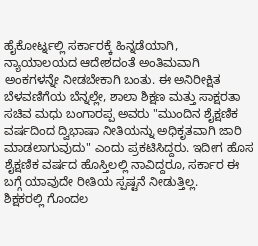ಹೈಕೋರ್ಟ್ನಲ್ಲಿ ಸರ್ಕಾರಕ್ಕೆ ಹಿನ್ನಡೆಯಾಗಿ, ನ್ಯಾಯಾಲಯದ ಆದೇಶದಂತೆ ಅಂತಿಮವಾಗಿ ಅಂಕಗಳನ್ನೇ ನೀಡಬೇಕಾಗಿ ಬಂತು. ಈ ಅನಿರೀಕ್ಷಿತ ಬೆಳವಣಿಗೆಯ ಬೆನ್ನಲ್ಲೇ, ಶಾಲಾ ಶಿಕ್ಷಣ ಮತ್ತು ಸಾಕ್ಷರತಾ ಸಚಿವ ಮಧು ಬಂಗಾರಪ್ಪ ಅವರು "ಮುಂದಿನ ಶೈಕ್ಷಣಿಕ ವರ್ಷದಿಂದ ದ್ವಿಭಾಷಾ ನೀತಿಯನ್ನು ಅಧಿಕೃತವಾಗಿ ಜಾರಿ ಮಾಡಲಾಗುವುದು" ಎಂದು ಪ್ರಕಟಿಸಿದ್ದರು. ಇದೀಗ ಹೊಸ ಶೈಕ್ಷಣಿಕ ವರ್ಷದ ಹೊಸ್ತಿಲಲ್ಲಿ ನಾವಿದ್ದರೂ, ಸರ್ಕಾರ ಈ ಬಗ್ಗೆ ಯಾವುದೇ ರೀತಿಯ ಸ್ಪಷ್ಟನೆ ನೀಡುತ್ತಿಲ್ಲ.
ಶಿಕ್ಷಕರಲ್ಲಿ ಗೊಂದಲ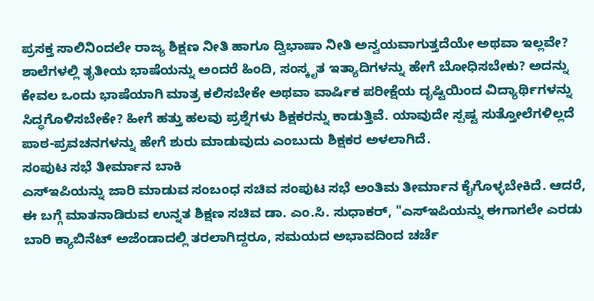ಪ್ರಸಕ್ತ ಸಾಲಿನಿಂದಲೇ ರಾಜ್ಯ ಶಿಕ್ಷಣ ನೀತಿ ಹಾಗೂ ದ್ವಿಭಾಷಾ ನೀತಿ ಅನ್ವಯವಾಗುತ್ತದೆಯೇ ಅಥವಾ ಇಲ್ಲವೇ? ಶಾಲೆಗಳಲ್ಲಿ ತೃತೀಯ ಭಾಷೆಯನ್ನು ಅಂದರೆ ಹಿಂದಿ, ಸಂಸ್ಕೃತ ಇತ್ಯಾದಿಗಳನ್ನು ಹೇಗೆ ಬೋಧಿಸಬೇಕು? ಅದನ್ನು ಕೇವಲ ಒಂದು ಭಾಷೆಯಾಗಿ ಮಾತ್ರ ಕಲಿಸಬೇಕೇ ಅಥವಾ ವಾರ್ಷಿಕ ಪರೀಕ್ಷೆಯ ದೃಷ್ಟಿಯಿಂದ ವಿದ್ಯಾರ್ಥಿಗಳನ್ನು ಸಿದ್ಧಗೊಳಿಸಬೇಕೇ? ಹೀಗೆ ಹತ್ತು ಹಲವು ಪ್ರಶ್ನೆಗಳು ಶಿಕ್ಷಕರನ್ನು ಕಾಡುತ್ತಿವೆ. ಯಾವುದೇ ಸ್ಪಷ್ಟ ಸುತ್ತೋಲೆಗಳಿಲ್ಲದೆ ಪಾಠ-ಪ್ರವಚನಗಳನ್ನು ಹೇಗೆ ಶುರು ಮಾಡುವುದು ಎಂಬುದು ಶಿಕ್ಷಕರ ಅಳಲಾಗಿದೆ.
ಸಂಪುಟ ಸಭೆ ತೀರ್ಮಾನ ಬಾಕಿ
ಎಸ್ಇಪಿಯನ್ನು ಜಾರಿ ಮಾಡುವ ಸಂಬಂಧ ಸಚಿವ ಸಂಪುಟ ಸಭೆ ಅಂತಿಮ ತೀರ್ಮಾನ ಕೈಗೊಳ್ಳಬೇಕಿದೆ. ಆದರೆ, ಈ ಬಗ್ಗೆ ಮಾತನಾಡಿರುವ ಉನ್ನತ ಶಿಕ್ಷಣ ಸಚಿವ ಡಾ. ಎಂ.ಸಿ. ಸುಧಾಕರ್, "ಎಸ್ಇಪಿಯನ್ನು ಈಗಾಗಲೇ ಎರಡು ಬಾರಿ ಕ್ಯಾಬಿನೆಟ್ ಅಜೆಂಡಾದಲ್ಲಿ ತರಲಾಗಿದ್ದರೂ, ಸಮಯದ ಅಭಾವದಿಂದ ಚರ್ಚೆ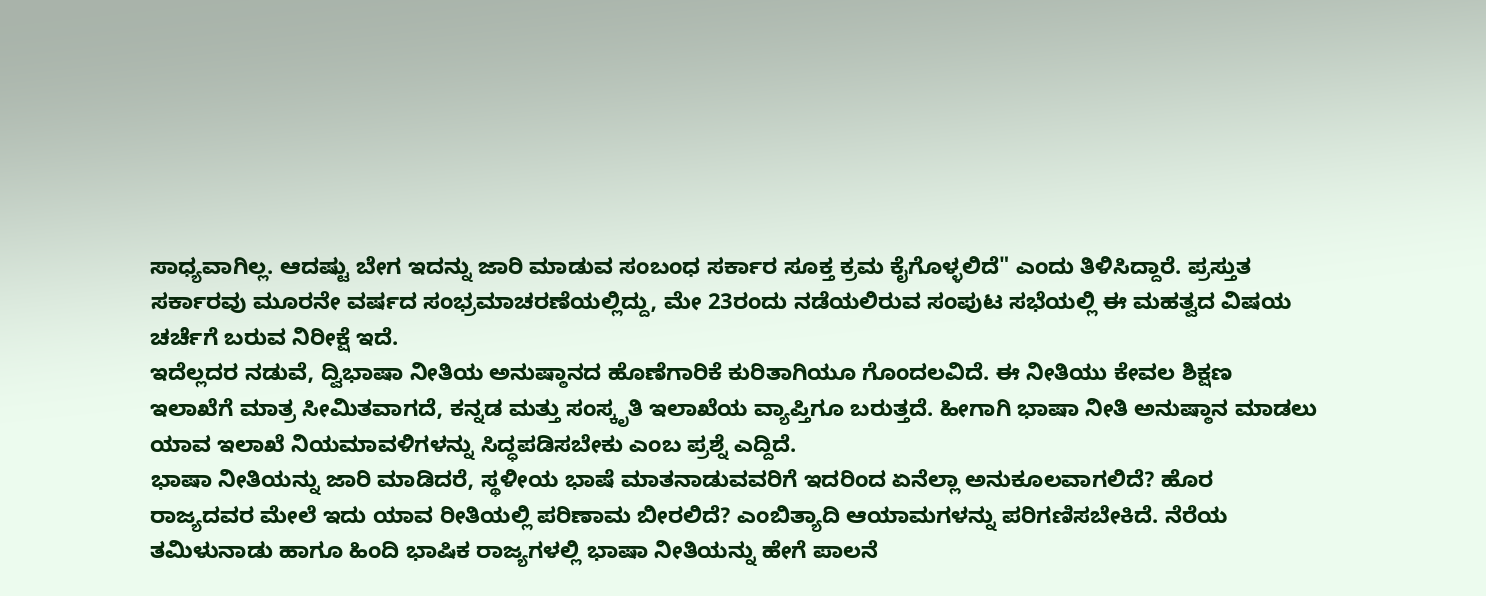ಸಾಧ್ಯವಾಗಿಲ್ಲ. ಆದಷ್ಟು ಬೇಗ ಇದನ್ನು ಜಾರಿ ಮಾಡುವ ಸಂಬಂಧ ಸರ್ಕಾರ ಸೂಕ್ತ ಕ್ರಮ ಕೈಗೊಳ್ಳಲಿದೆ" ಎಂದು ತಿಳಿಸಿದ್ದಾರೆ. ಪ್ರಸ್ತುತ ಸರ್ಕಾರವು ಮೂರನೇ ವರ್ಷದ ಸಂಭ್ರಮಾಚರಣೆಯಲ್ಲಿದ್ದು, ಮೇ 23ರಂದು ನಡೆಯಲಿರುವ ಸಂಪುಟ ಸಭೆಯಲ್ಲಿ ಈ ಮಹತ್ವದ ವಿಷಯ ಚರ್ಚೆಗೆ ಬರುವ ನಿರೀಕ್ಷೆ ಇದೆ.
ಇದೆಲ್ಲದರ ನಡುವೆ, ದ್ವಿಭಾಷಾ ನೀತಿಯ ಅನುಷ್ಠಾನದ ಹೊಣೆಗಾರಿಕೆ ಕುರಿತಾಗಿಯೂ ಗೊಂದಲವಿದೆ. ಈ ನೀತಿಯು ಕೇವಲ ಶಿಕ್ಷಣ ಇಲಾಖೆಗೆ ಮಾತ್ರ ಸೀಮಿತವಾಗದೆ, ಕನ್ನಡ ಮತ್ತು ಸಂಸ್ಕೃತಿ ಇಲಾಖೆಯ ವ್ಯಾಪ್ತಿಗೂ ಬರುತ್ತದೆ. ಹೀಗಾಗಿ ಭಾಷಾ ನೀತಿ ಅನುಷ್ಠಾನ ಮಾಡಲು ಯಾವ ಇಲಾಖೆ ನಿಯಮಾವಳಿಗಳನ್ನು ಸಿದ್ಧಪಡಿಸಬೇಕು ಎಂಬ ಪ್ರಶ್ನೆ ಎದ್ದಿದೆ.
ಭಾಷಾ ನೀತಿಯನ್ನು ಜಾರಿ ಮಾಡಿದರೆ, ಸ್ಥಳೀಯ ಭಾಷೆ ಮಾತನಾಡುವವರಿಗೆ ಇದರಿಂದ ಏನೆಲ್ಲಾ ಅನುಕೂಲವಾಗಲಿದೆ? ಹೊರ ರಾಜ್ಯದವರ ಮೇಲೆ ಇದು ಯಾವ ರೀತಿಯಲ್ಲಿ ಪರಿಣಾಮ ಬೀರಲಿದೆ? ಎಂಬಿತ್ಯಾದಿ ಆಯಾಮಗಳನ್ನು ಪರಿಗಣಿಸಬೇಕಿದೆ. ನೆರೆಯ ತಮಿಳುನಾಡು ಹಾಗೂ ಹಿಂದಿ ಭಾಷಿಕ ರಾಜ್ಯಗಳಲ್ಲಿ ಭಾಷಾ ನೀತಿಯನ್ನು ಹೇಗೆ ಪಾಲನೆ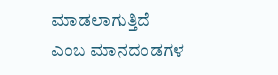ಮಾಡಲಾಗುತ್ತಿದೆ ಎಂಬ ಮಾನದಂಡಗಳ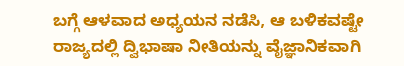ಬಗ್ಗೆ ಆಳವಾದ ಅಧ್ಯಯನ ನಡೆಸಿ, ಆ ಬಳಿಕವಷ್ಟೇ ರಾಜ್ಯದಲ್ಲಿ ದ್ವಿಭಾಷಾ ನೀತಿಯನ್ನು ವೈಜ್ಞಾನಿಕವಾಗಿ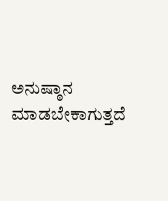ಅನುಷ್ಠಾನ ಮಾಡಬೇಕಾಗುತ್ತದೆ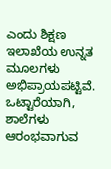ಎಂದು ಶಿಕ್ಷಣ ಇಲಾಖೆಯ ಉನ್ನತ ಮೂಲಗಳು ಅಭಿಪ್ರಾಯಪಟ್ಟಿವೆ.
ಒಟ್ಟಾರೆಯಾಗಿ, ಶಾಲೆಗಳು ಆರಂಭವಾಗುವ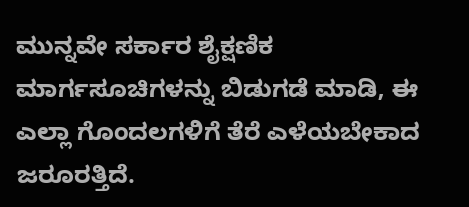ಮುನ್ನವೇ ಸರ್ಕಾರ ಶೈಕ್ಷಣಿಕ ಮಾರ್ಗಸೂಚಿಗಳನ್ನು ಬಿಡುಗಡೆ ಮಾಡಿ, ಈ ಎಲ್ಲಾ ಗೊಂದಲಗಳಿಗೆ ತೆರೆ ಎಳೆಯಬೇಕಾದ ಜರೂರತ್ತಿದೆ.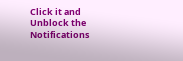Click it and Unblock the Notifications